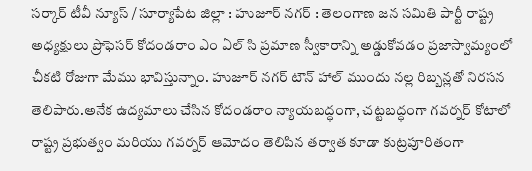సర్కార్ టీవీ న్యూస్ / సూర్యాపేట జిల్లా : హుజూర్ నగర్ : తెలంగాణ జన సమితి పార్టీ రాష్ట్ర అధ్యక్షులు ప్రొఫెసర్ కోదండరాం ఎం ఏల్ సి ప్రమాణ స్వీకారాన్ని అడ్డుకోవడం ప్రజాస్వామ్యంలో చీకటి రోజుగా మేము భావిస్తున్నాం. హుజూర్ నగర్ టౌన్ హాల్ ముందు నల్ల రిబ్బన్లతో నిరసన తెలిపారు.అనేక ఉద్యమాలు చేసిన కోదండరాం న్యాయబద్ధంగా, చట్టబద్ధంగా గవర్నర్ కోటాలో రాష్ట్ర ప్రభుత్వం మరియు గవర్నర్ ఆమోదం తెలిపిన తర్వాత కూడా కుట్రపూరితంగా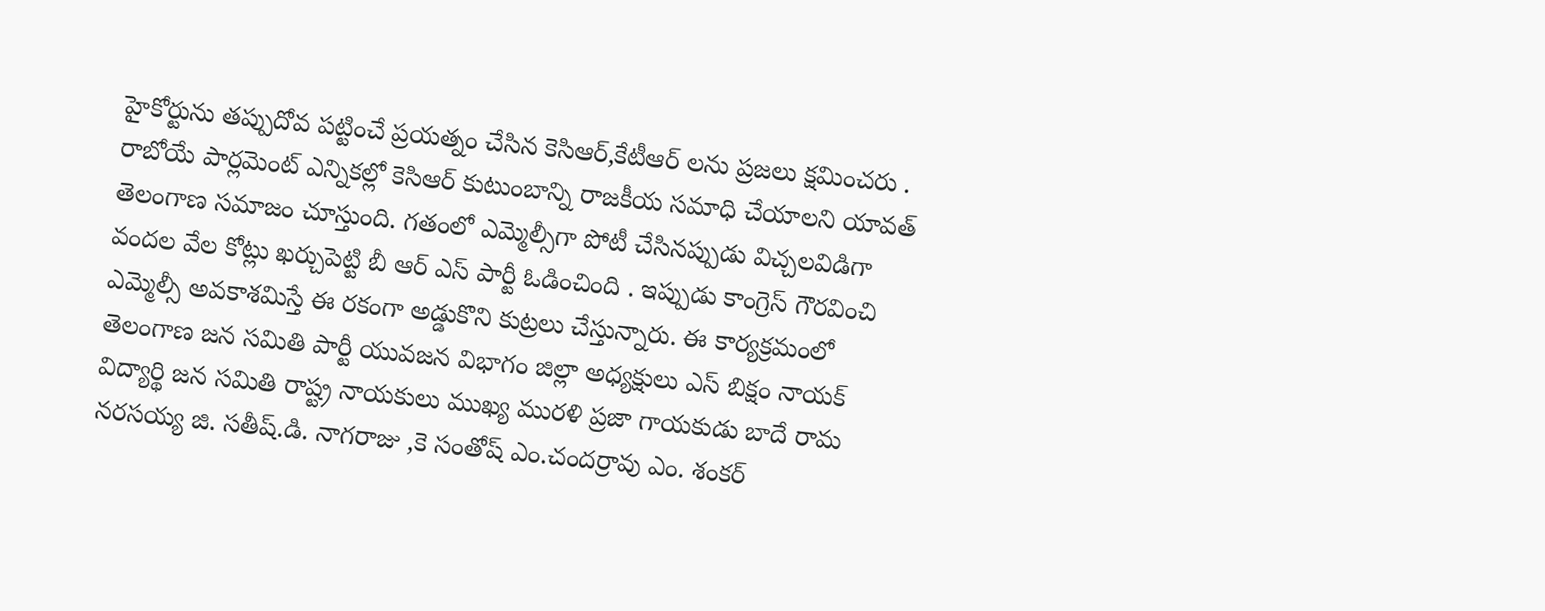హైకోర్టును తప్పుదోవ పట్టించే ప్రయత్నం చేసిన కెసిఆర్,కేటీఆర్ లను ప్రజలు క్షమించరు . రాబోయే పార్లమెంట్ ఎన్నికల్లో కెసిఆర్ కుటుంబాన్ని రాజకీయ సమాధి చేయాలని యావత్ తెలంగాణ సమాజం చూస్తుంది. గతంలో ఎమ్మెల్సీగా పోటీ చేసినప్పుడు విచ్చలవిడిగా వందల వేల కోట్లు ఖర్చుపెట్టి బీ ఆర్ ఎస్ పార్టీ ఓడించింది . ఇప్పుడు కాంగ్రెస్ గౌరవించి ఎమ్మెల్సీ అవకాశమిస్తే ఈ రకంగా అడ్డుకొని కుట్రలు చేస్తున్నారు. ఈ కార్యక్రమంలో తెలంగాణ జన సమితి పార్టీ యువజన విభాగం జిల్లా అధ్యక్షులు ఎస్ బిక్షం నాయక్ విద్యార్థి జన సమితి రాష్ట్ర నాయకులు ముఖ్య మురళి ప్రజా గాయకుడు బాదే రామ నరసయ్య జి. సతీష్.డి. నాగరాజు ,కె సంతోష్ ఎం.చందర్రావు ఎం. శంకర్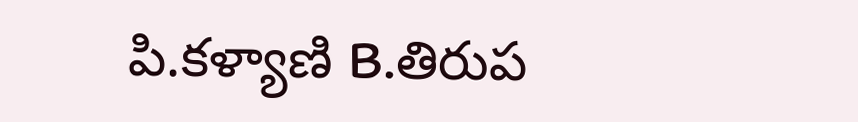పి.కళ్యాణి B.తిరుప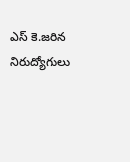ఎస్ కె.జరిన నిరుద్యోగులు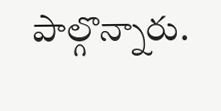పాల్గొన్నారు.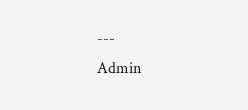---
Admin